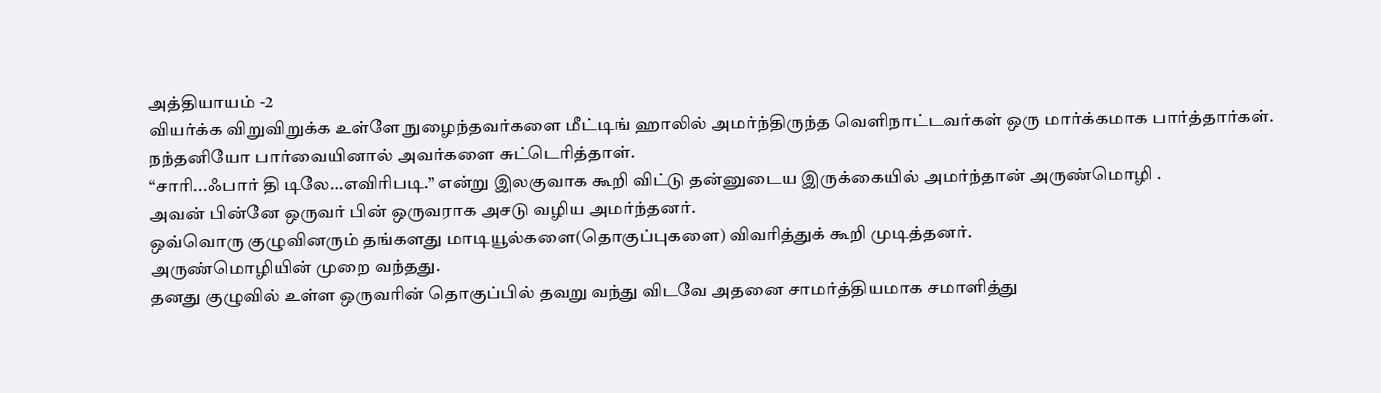அத்தியாயம் -2
வியர்க்க விறுவிறுக்க உள்ளே நுழைந்தவர்களை மீட்டிங் ஹாலில் அமர்ந்திருந்த வெளிநாட்டவர்கள் ஒரு மார்க்கமாக பார்த்தார்கள்.
நந்தனியோ பார்வையினால் அவர்களை சுட்டெரித்தாள்.
“சாரி...ஃபார் தி டிலே…எவிரிபடி.” என்று இலகுவாக கூறி விட்டு தன்னுடைய இருக்கையில் அமர்ந்தான் அருண்மொழி .
அவன் பின்னே ஒருவர் பின் ஒருவராக அசடு வழிய அமர்ந்தனர்.
ஒவ்வொரு குழுவினரும் தங்களது மாடியூல்களை(தொகுப்புகளை) விவரித்துக் கூறி முடித்தனர்.
அருண்மொழியின் முறை வந்தது.
தனது குழுவில் உள்ள ஒருவரின் தொகுப்பில் தவறு வந்து விடவே அதனை சாமர்த்தியமாக சமாளித்து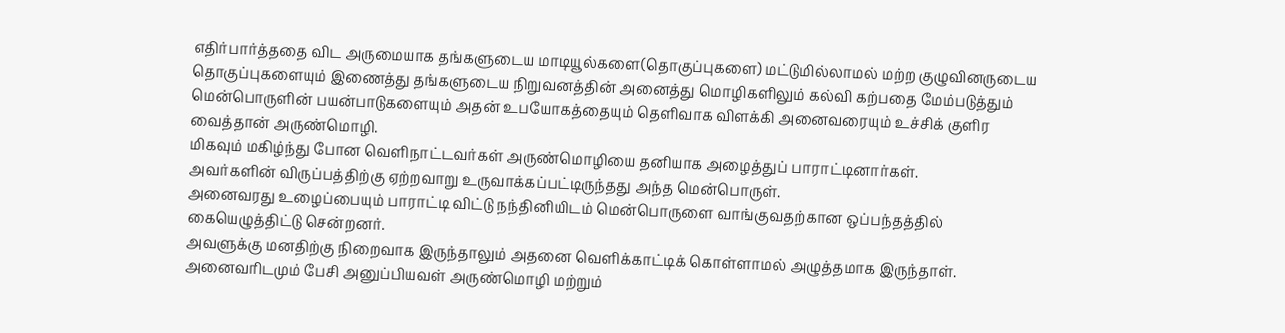எதிர்பார்த்ததை விட அருமையாக தங்களுடைய மாடியூல்களை(தொகுப்புகளை) மட்டுமில்லாமல் மற்ற குழுவினருடைய தொகுப்புகளையும் இணைத்து தங்களுடைய நிறுவனத்தின் அனைத்து மொழிகளிலும் கல்வி கற்பதை மேம்படுத்தும் மென்பொருளின் பயன்பாடுகளையும் அதன் உபயோகத்தையும் தெளிவாக விளக்கி அனைவரையும் உச்சிக் குளிர வைத்தான் அருண்மொழி.
மிகவும் மகிழ்ந்து போன வெளிநாட்டவர்கள் அருண்மொழியை தனியாக அழைத்துப் பாராட்டினார்கள்.
அவர்களின் விருப்பத்திற்கு ஏற்றவாறு உருவாக்கப்பட்டிருந்தது அந்த மென்பொருள்.
அனைவரது உழைப்பையும் பாராட்டி விட்டு நந்தினியிடம் மென்பொருளை வாங்குவதற்கான ஒப்பந்தத்தில் கையெழுத்திட்டு சென்றனர்.
அவளுக்கு மனதிற்கு நிறைவாக இருந்தாலும் அதனை வெளிக்காட்டிக் கொள்ளாமல் அழுத்தமாக இருந்தாள்.
அனைவரிடமும் பேசி அனுப்பியவள் அருண்மொழி மற்றும்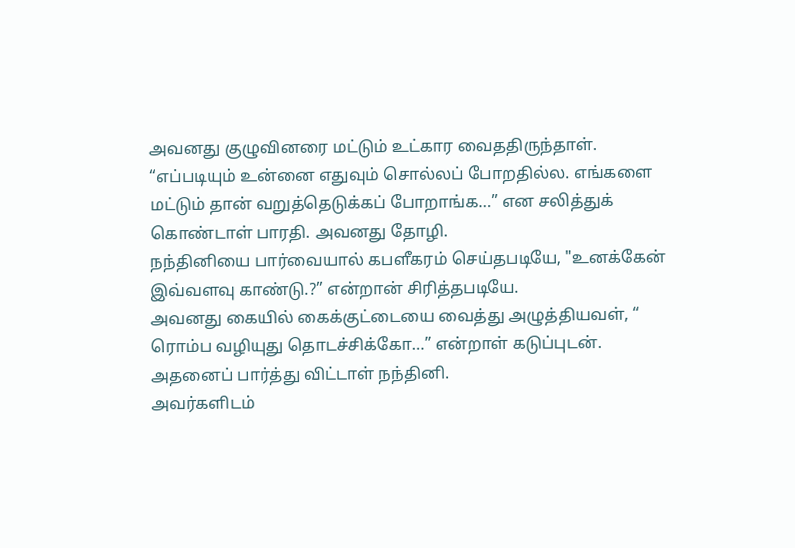அவனது குழுவினரை மட்டும் உட்கார வைததிருந்தாள்.
“எப்படியும் உன்னை எதுவும் சொல்லப் போறதில்ல. எங்களை மட்டும் தான் வறுத்தெடுக்கப் போறாங்க…” என சலித்துக் கொண்டாள் பாரதி. அவனது தோழி.
நந்தினியை பார்வையால் கபளீகரம் செய்தபடியே, "உனக்கேன் இவ்வளவு காண்டு.?” என்றான் சிரித்தபடியே.
அவனது கையில் கைக்குட்டையை வைத்து அழுத்தியவள், “ ரொம்ப வழியுது தொடச்சிக்கோ…” என்றாள் கடுப்புடன்.
அதனைப் பார்த்து விட்டாள் நந்தினி.
அவர்களிடம்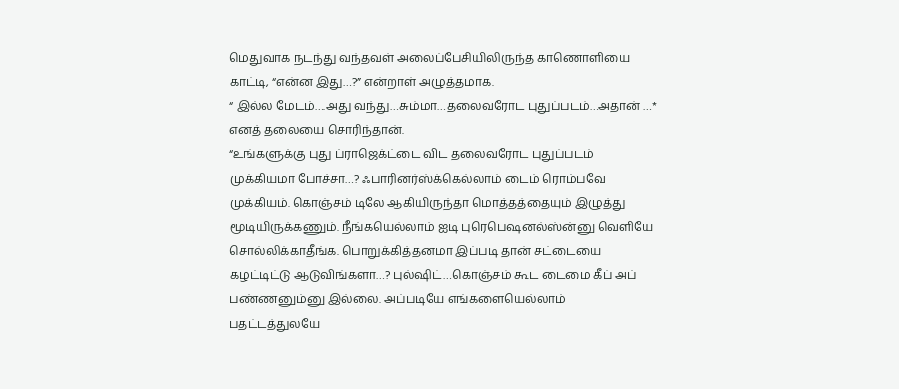மெதுவாக நடந்து வந்தவள் அலைப்பேசியிலிருந்த காணொளியை காட்டி, “என்ன இது…?” என்றாள் அழுத்தமாக.
“ இல்ல மேடம்….அது வந்து…சும்மா…தலைவரோட புதுப்படம்…அதான் …* எனத் தலையை சொரிந்தான்.
“உங்களுக்கு புது ப்ராஜெக்ட்டை விட தலைவரோட புதுப்படம் முக்கியமா போச்சா…? ஃபாரினர்ஸ்க்கெல்லாம் டைம் ரொம்பவே முக்கியம். கொஞ்சம் டிலே ஆகியிருந்தா மொத்தத்தையும் இழுத்து மூடியிருக்கணும். நீங்கயெல்லாம் ஐடி புரெபெஷனல்ஸ்ன்னு வெளியே சொல்லிக்காதீங்க. பொறுக்கித்தனமா இப்படி தான் சட்டையை கழட்டிட்டு ஆடுவிங்களா…? புல்ஷிட்…கொஞ்சம் கூட டைமை கீப் அப் பண்ணனும்னு இல்லை. அப்படியே எங்களையெல்லாம் பதட்டத்துலயே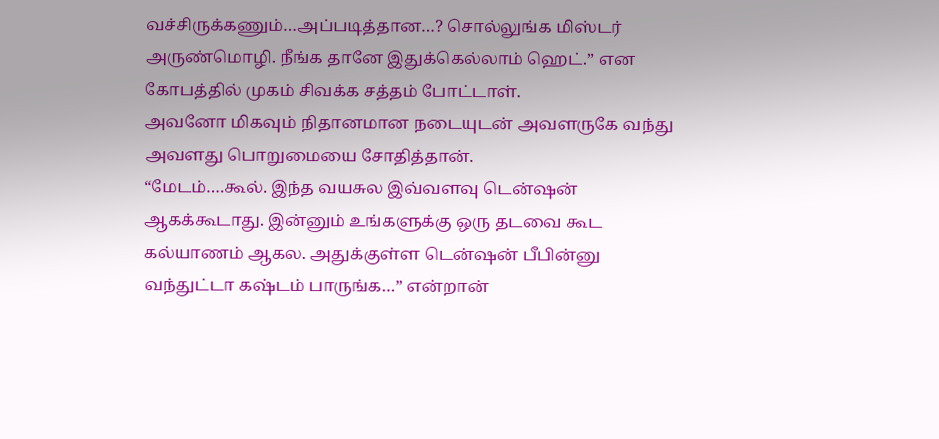வச்சிருக்கணும்…அப்படித்தான…? சொல்லுங்க மிஸ்டர் அருண்மொழி. நீங்க தானே இதுக்கெல்லாம் ஹெட்.” என கோபத்தில் முகம் சிவக்க சத்தம் போட்டாள்.
அவனோ மிகவும் நிதானமான நடையுடன் அவளருகே வந்து அவளது பொறுமையை சோதித்தான்.
“மேடம்….கூல். இந்த வயசுல இவ்வளவு டென்ஷன் ஆகக்கூடாது. இன்னும் உங்களுக்கு ஒரு தடவை கூட கல்யாணம் ஆகல. அதுக்குள்ள டென்ஷன் பீபின்னு வந்துட்டா கஷ்டம் பாருங்க…” என்றான்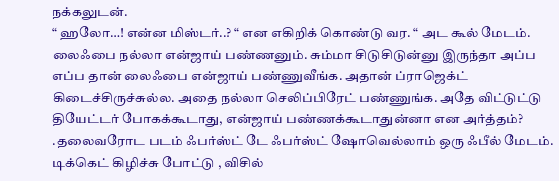நக்கலுடன்.
“ ஹலோ…! என்ன மிஸ்டர்..? “ என எகிறிக் கொண்டு வர. “ அட கூல் மேடம். லைஃபை நல்லா என்ஜாய் பண்ணனும். சும்மா சிடுசிடுன்னு இருந்தா அப்ப எப்ப தான் லைஃபை என்ஜாய் பண்ணுவீங்க. அதான் ப்ராஜெக்ட் கிடைச்சிருச்சுல்ல. அதை நல்லா செலிப்பிரேட் பண்ணுங்க. அதே விட்டுட்டு தியேட்டர் போகக்கூடாது, என்ஜாய் பண்ணக்கூடாதுன்னா என அர்த்தம்? .தலைவரோட படம் ஃபர்ஸ்ட் டே ஃபர்ஸ்ட் ஷோவெல்லாம் ஒரு ஃபீல் மேடம். டிக்கெட் கிழிச்சு போட்டு , விசில்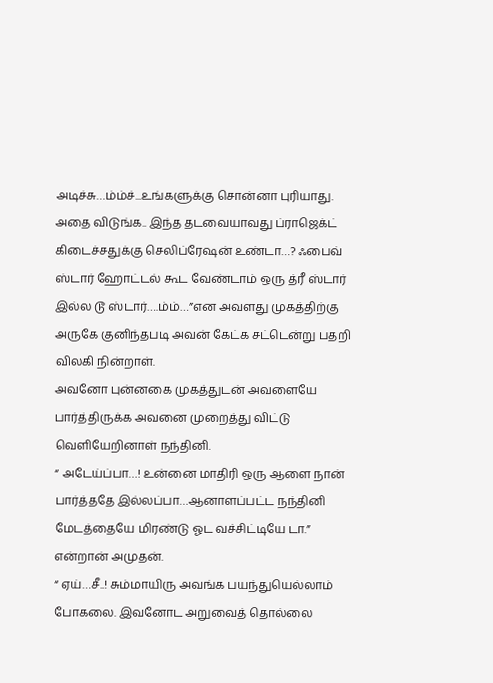அடிச்சு…ம்ம்ச்...உங்களுக்கு சொன்னா புரியாது. அதை விடுங்க.. இந்த தடவையாவது ப்ராஜெக்ட் கிடைச்சதுக்கு செலிப்ரேஷன் உண்டா…? ஃபைவ் ஸ்டார் ஹோட்டல் கூட வேண்டாம் ஒரு த்ரீ ஸ்டார் இல்ல டூ ஸ்டார்….ம்ம்…”என அவளது முகத்திற்கு அருகே குனிந்தபடி அவன் கேட்க சட்டென்று பதறி விலகி நின்றாள்.
அவனோ புன்னகை முகத்துடன் அவளையே பார்த்திருக்க அவனை முறைத்து விட்டு வெளியேறினாள் நந்தினி.
“ அடேய்ப்பா…! உன்னை மாதிரி ஒரு ஆளை நான் பார்த்ததே இல்லப்பா…ஆனாளப்பட்ட நந்தினி மேடத்தையே மிரண்டு ஓட வச்சிட்டியே டா.” என்றான் அமுதன்.
“ ஏய்…சீ..! சும்மாயிரு அவங்க பயந்துயெல்லாம் போகலை. இவனோட அறுவைத் தொல்லை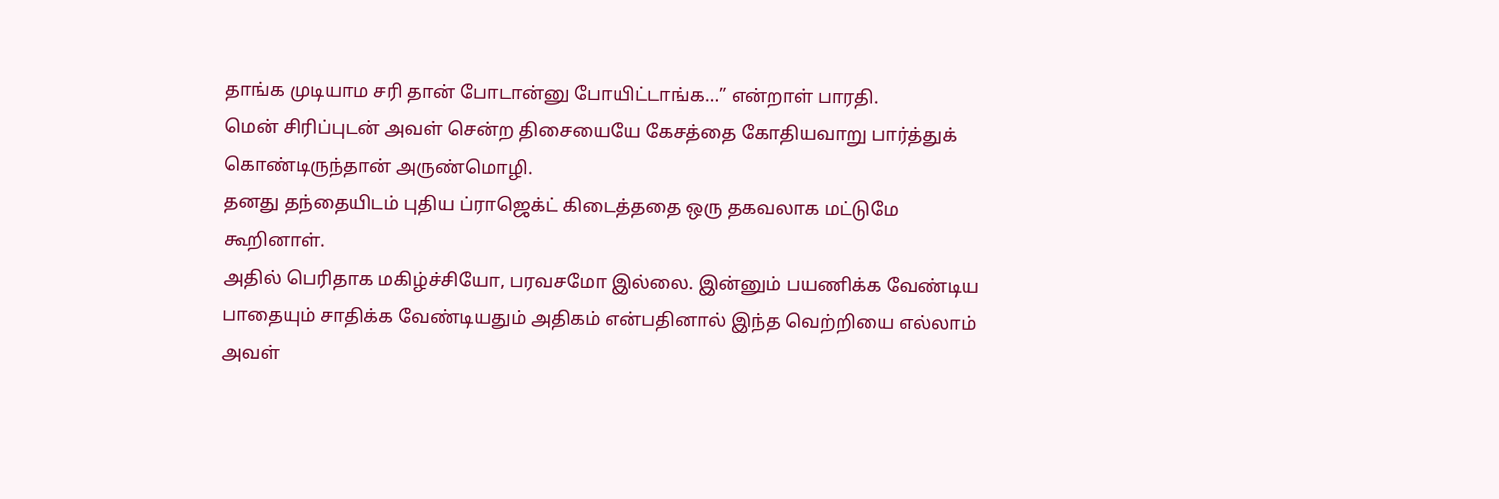தாங்க முடியாம சரி தான் போடான்னு போயிட்டாங்க…” என்றாள் பாரதி.
மென் சிரிப்புடன் அவள் சென்ற திசையையே கேசத்தை கோதியவாறு பார்த்துக் கொண்டிருந்தான் அருண்மொழி.
தனது தந்தையிடம் புதிய ப்ராஜெக்ட் கிடைத்ததை ஒரு தகவலாக மட்டுமே கூறினாள்.
அதில் பெரிதாக மகிழ்ச்சியோ, பரவசமோ இல்லை. இன்னும் பயணிக்க வேண்டிய பாதையும் சாதிக்க வேண்டியதும் அதிகம் என்பதினால் இந்த வெற்றியை எல்லாம் அவள்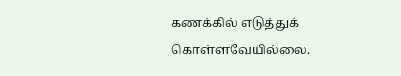கணக்கில் எடுத்துக் கொள்ளவேயில்லை.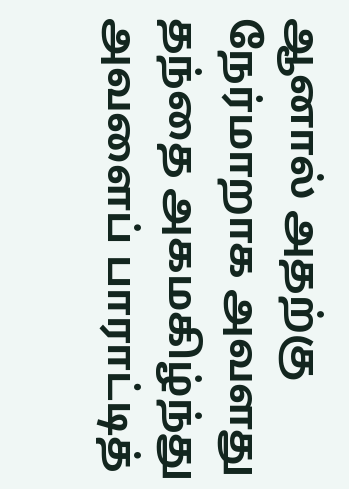ஆனால் அதற்கு நேர்மாறாக அவளது தந்தை அகமகிழ்ந்து அவளைப் பாராட்டித்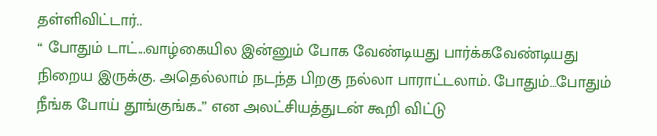தள்ளிவிட்டார்..
“ போதும் டாட்...வாழ்கையில இன்னும் போக வேண்டியது பார்க்கவேண்டியது நிறைய இருக்கு. அதெல்லாம் நடந்த பிறகு நல்லா பாராட்டலாம். போதும்…போதும் நீங்க போய் தூங்குங்க..” என அலட்சியத்துடன் கூறி விட்டு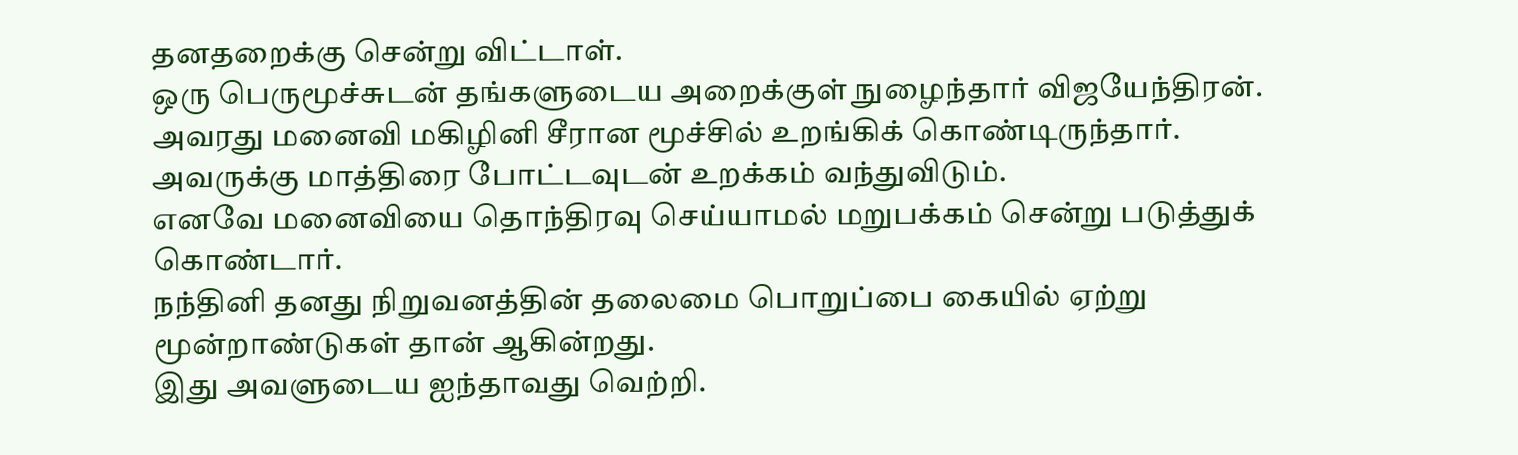தனதறைக்கு சென்று விட்டாள்.
ஒரு பெருமூச்சுடன் தங்களுடைய அறைக்குள் நுழைந்தார் விஜயேந்திரன்.
அவரது மனைவி மகிழினி சீரான மூச்சில் உறங்கிக் கொண்டிருந்தார்.
அவருக்கு மாத்திரை போட்டவுடன் உறக்கம் வந்துவிடும்.
எனவே மனைவியை தொந்திரவு செய்யாமல் மறுபக்கம் சென்று படுத்துக் கொண்டார்.
நந்தினி தனது நிறுவனத்தின் தலைமை பொறுப்பை கையில் ஏற்று மூன்றாண்டுகள் தான் ஆகின்றது.
இது அவளுடைய ஐந்தாவது வெற்றி.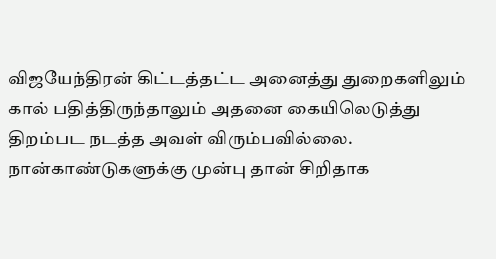விஜயேந்திரன் கிட்டத்தட்ட அனைத்து துறைகளிலும் கால் பதித்திருந்தாலும் அதனை கையிலெடுத்து திறம்பட நடத்த அவள் விரும்பவில்லை.
நான்காண்டுகளுக்கு முன்பு தான் சிறிதாக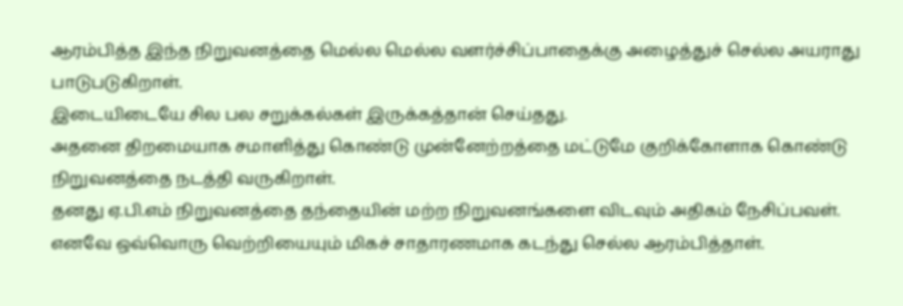ஆரம்பித்த இந்த நிறுவனத்தை மெல்ல மெல்ல வளர்ச்சிப்பாதைக்கு அழைத்துச் செல்ல அயராது பாடுபடுகிறாள்.
இடையிடையே சில பல சறுக்கல்கள் இருக்கத்தான் செய்தது.
அதனை திறமையாக சமாளித்து கொண்டு முன்னேற்றத்தை மட்டுமே குறிக்கோளாக கொண்டு நிறுவனத்தை நடத்தி வருகிறாள்.
தனது ஏ.பி.எம் நிறுவனத்தை தந்தையின் மற்ற நிறுவனங்களை விடவும் அதிகம் நேசிப்பவள்.
எனவே ஒவ்வொரு வெற்றியையும் மிகச் சாதாரணமாக கடந்து செல்ல ஆரம்பித்தாள்.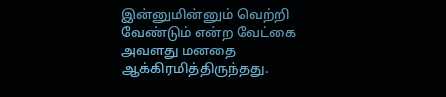இன்னுமின்னும் வெற்றி வேண்டும் என்ற வேட்கை அவளது மனதை ஆக்கிரமித்திருந்தது.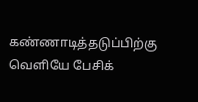கண்ணாடித்தடுப்பிற்கு வெளியே பேசிக்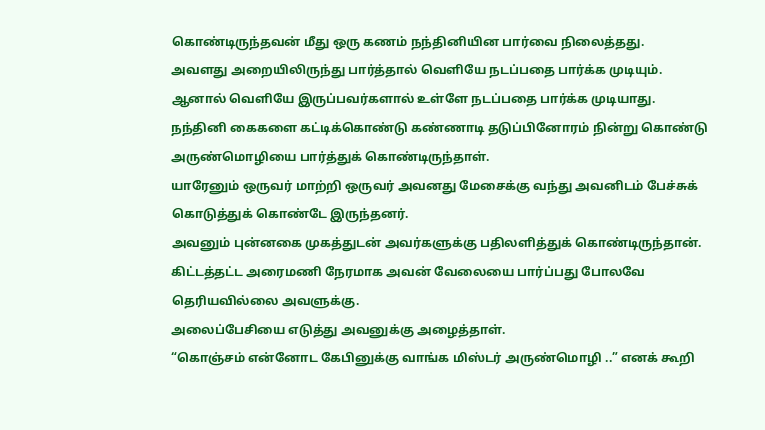கொண்டிருந்தவன் மீது ஒரு கணம் நந்தினியின பார்வை நிலைத்தது.
அவளது அறையிலிருந்து பார்த்தால் வெளியே நடப்பதை பார்க்க முடியும்.
ஆனால் வெளியே இருப்பவர்களால் உள்ளே நடப்பதை பார்க்க முடியாது.
நந்தினி கைகளை கட்டிக்கொண்டு கண்ணாடி தடுப்பினோரம் நின்று கொண்டு அருண்மொழியை பார்த்துக் கொண்டிருந்தாள்.
யாரேனும் ஒருவர் மாற்றி ஒருவர் அவனது மேசைக்கு வந்து அவனிடம் பேச்சுக் கொடுத்துக் கொண்டே இருந்தனர்.
அவனும் புன்னகை முகத்துடன் அவர்களுக்கு பதிலளித்துக் கொண்டிருந்தான்.
கிட்டத்தட்ட அரைமணி நேரமாக அவன் வேலையை பார்ப்பது போலவே தெரியவில்லை அவளுக்கு.
அலைப்பேசியை எடுத்து அவனுக்கு அழைத்தாள்.
“கொஞ்சம் என்னோட கேபினுக்கு வாங்க மிஸ்டர் அருண்மொழி ..” எனக் கூறி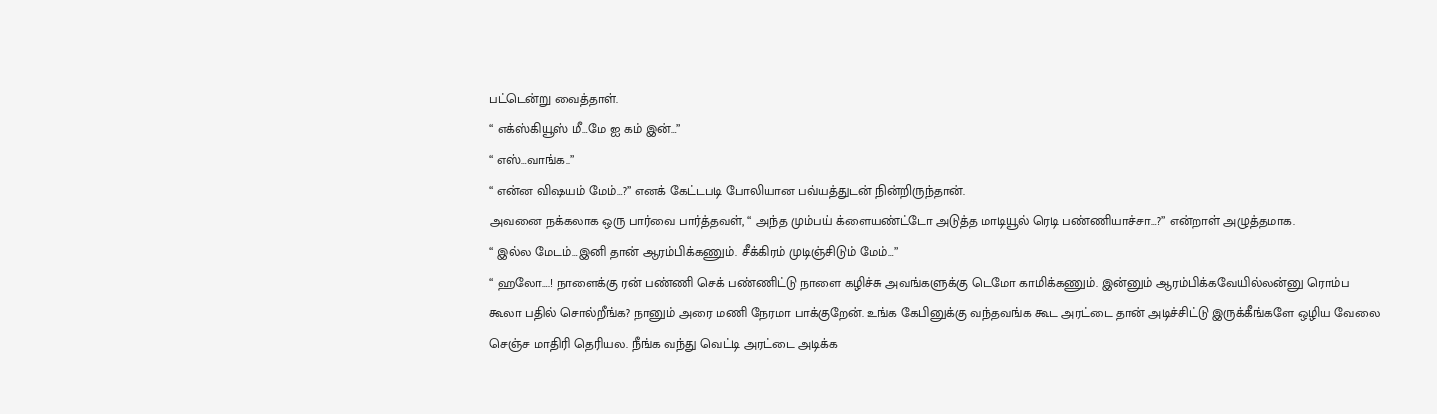பட்டென்று வைத்தாள்.
“ எக்ஸ்கியூஸ் மீ…மே ஐ கம் இன்…”
“ எஸ்…வாங்க..”
“ என்ன விஷயம் மேம்…?” எனக் கேட்டபடி போலியான பவ்யத்துடன் நின்றிருந்தான்.
அவனை நக்கலாக ஒரு பார்வை பார்த்தவள், “ அந்த மும்பய் க்ளையண்ட்டோ அடுத்த மாடியூல் ரெடி பண்ணியாச்சா…?” என்றாள் அழுத்தமாக.
“ இல்ல மேடம்…இனி தான் ஆரம்பிக்கணும். சீக்கிரம் முடிஞ்சிடும் மேம்…”
“ ஹலோ….! நாளைக்கு ரன் பண்ணி செக் பண்ணிட்டு நாளை கழிச்சு அவங்களுக்கு டெமோ காமிக்கணும். இன்னும் ஆரம்பிக்கவேயில்லன்னு ரொம்ப கூலா பதில் சொல்றீங்க? நானும் அரை மணி நேரமா பாக்குறேன். உங்க கேபினுக்கு வந்தவங்க கூட அரட்டை தான் அடிச்சிட்டு இருக்கீங்களே ஒழிய வேலை செஞ்ச மாதிரி தெரியல. நீங்க வந்து வெட்டி அரட்டை அடிக்க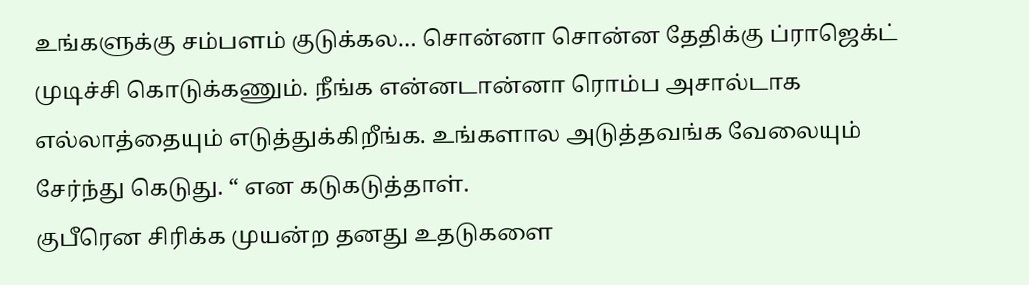உங்களுக்கு சம்பளம் குடுக்கல… சொன்னா சொன்ன தேதிக்கு ப்ராஜெக்ட் முடிச்சி கொடுக்கணும். நீங்க என்னடான்னா ரொம்ப அசால்டாக எல்லாத்தையும் எடுத்துக்கிறீங்க. உங்களால அடுத்தவங்க வேலையும் சேர்ந்து கெடுது. “ என கடுகடுத்தாள்.
குபீரென சிரிக்க முயன்ற தனது உதடுகளை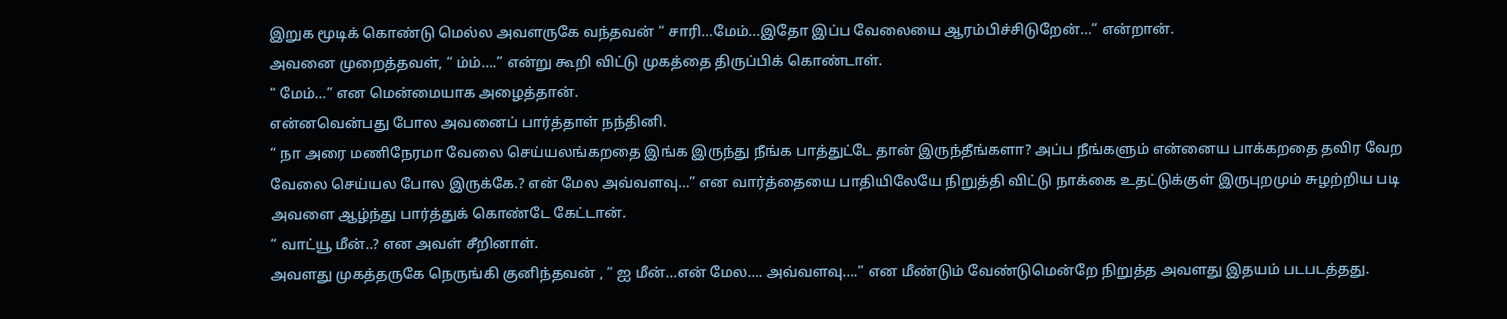இறுக மூடிக் கொண்டு மெல்ல அவளருகே வந்தவன் “ சாரி…மேம்...இதோ இப்ப வேலையை ஆரம்பிச்சிடுறேன்…” என்றான்.
அவனை முறைத்தவள், “ ம்ம்….” என்று கூறி விட்டு முகத்தை திருப்பிக் கொண்டாள்.
“ மேம்…” என மென்மையாக அழைத்தான்.
என்னவென்பது போல அவனைப் பார்த்தாள் நந்தினி.
“ நா அரை மணிநேரமா வேலை செய்யலங்கறதை இங்க இருந்து நீங்க பாத்துட்டே தான் இருந்தீங்களா? அப்ப நீங்களும் என்னைய பாக்கறதை தவிர வேற வேலை செய்யல போல இருக்கே.? என் மேல அவ்வளவு…” என வார்த்தையை பாதியிலேயே நிறுத்தி விட்டு நாக்கை உதட்டுக்குள் இருபுறமும் சுழற்றிய படி அவளை ஆழ்ந்து பார்த்துக் கொண்டே கேட்டான்.
“ வாட்யூ மீன்..? என அவள் சீறினாள்.
அவளது முகத்தருகே நெருங்கி குனிந்தவன் , “ ஐ மீன்…என் மேல…. அவ்வளவு….” என மீண்டும் வேண்டுமென்றே நிறுத்த அவளது இதயம் படபடத்தது.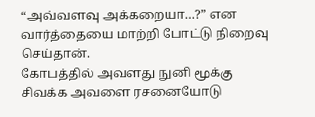“அவ்வளவு அக்கறையா…?” என வார்த்தையை மாற்றி போட்டு நிறைவு செய்தான்.
கோபத்தில் அவளது நுனி மூக்கு சிவக்க அவளை ரசனையோடு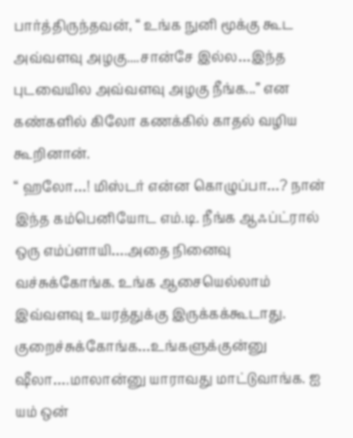பார்த்திருந்தவன், “ உங்க நுனி மூக்கு கூட அவ்வளவு அழகு....சான்சே இல்ல…இந்த புடவையில அவ்வளவு அழகு நீங்க...” என கண்களில் கிலோ கணக்கில் காதல் வழிய கூறினான்.
“ ஹலோ…! மிஸ்டர் என்ன கொழுப்பா…? நான் இந்த கம்பெனியோட எம்.டி. நீங்க ஆஃப்ட்ரால் ஒரு எம்ப்ளாயி….அதை நினைவு வச்சுக்கோங்க. உங்க ஆசையெல்லாம் இவ்வளவு உயரத்துக்கு இருக்கக்கூடாது. குறைச்சுக்கோங்க…உங்களுக்குன்னு ஷீலா….மாலான்னு யாராவது மாட்டுவாங்க. ஐ யம் ஒன்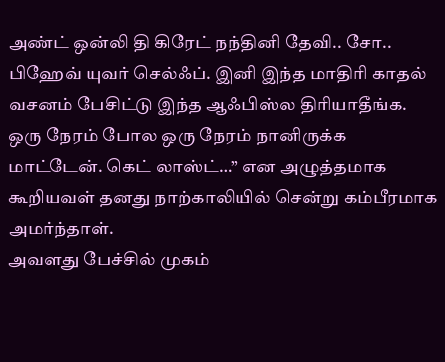அண்ட் ஒன்லி தி கிரேட் நந்தினி தேவி.. சோ.. பிஹேவ் யுவர் செல்ஃப். இனி இந்த மாதிரி காதல் வசனம் பேசிட்டு இந்த ஆஃபிஸ்ல திரியாதீங்க. ஒரு நேரம் போல ஒரு நேரம் நானிருக்க மாட்டேன். கெட் லாஸ்ட்…” என அழுத்தமாக கூறியவள் தனது நாற்காலியில் சென்று கம்பீரமாக அமர்ந்தாள்.
அவளது பேச்சில் முகம்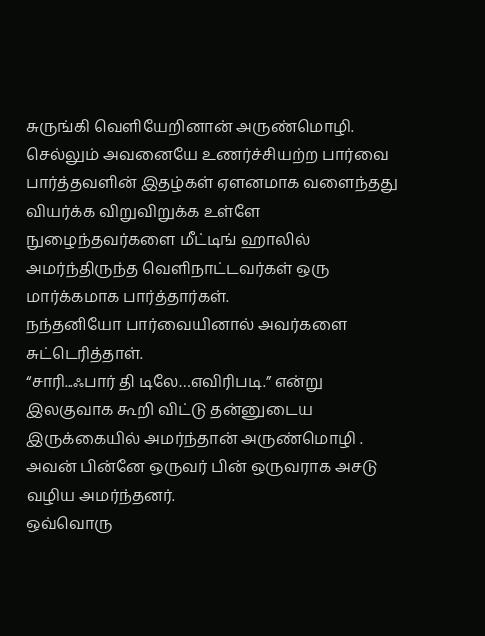சுருங்கி வெளியேறினான் அருண்மொழி.
செல்லும் அவனையே உணர்ச்சியற்ற பார்வை பார்த்தவளின் இதழ்கள் ஏளனமாக வளைந்தது
வியர்க்க விறுவிறுக்க உள்ளே நுழைந்தவர்களை மீட்டிங் ஹாலில் அமர்ந்திருந்த வெளிநாட்டவர்கள் ஒரு மார்க்கமாக பார்த்தார்கள்.
நந்தனியோ பார்வையினால் அவர்களை சுட்டெரித்தாள்.
“சாரி...ஃபார் தி டிலே…எவிரிபடி.” என்று இலகுவாக கூறி விட்டு தன்னுடைய இருக்கையில் அமர்ந்தான் அருண்மொழி .
அவன் பின்னே ஒருவர் பின் ஒருவராக அசடு வழிய அமர்ந்தனர்.
ஒவ்வொரு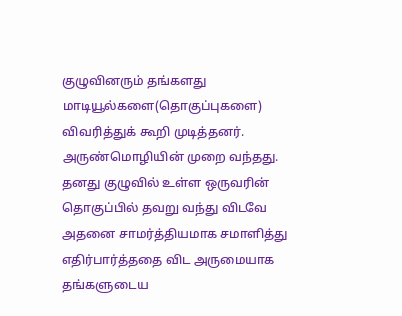குழுவினரும் தங்களது மாடியூல்களை(தொகுப்புகளை) விவரித்துக் கூறி முடித்தனர்.
அருண்மொழியின் முறை வந்தது.
தனது குழுவில் உள்ள ஒருவரின் தொகுப்பில் தவறு வந்து விடவே அதனை சாமர்த்தியமாக சமாளித்து எதிர்பார்த்ததை விட அருமையாக தங்களுடைய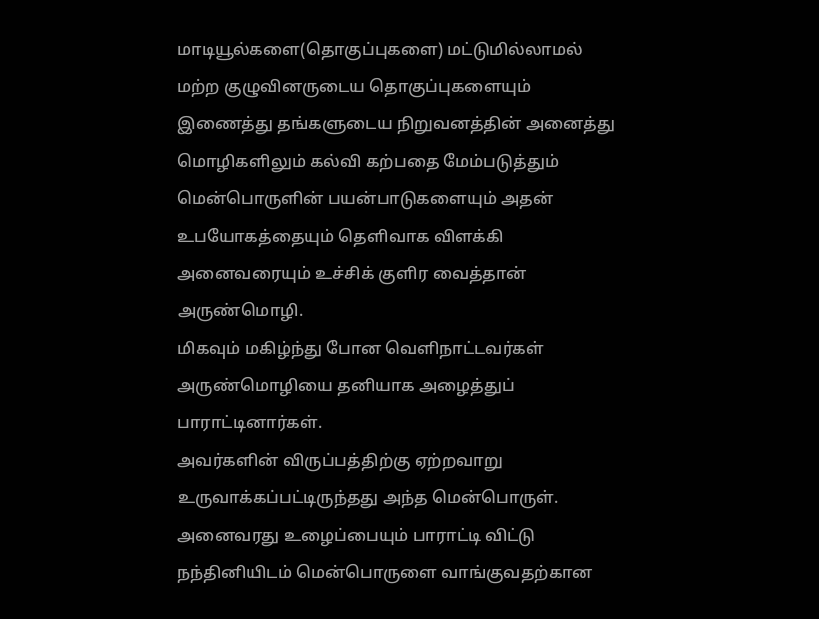மாடியூல்களை(தொகுப்புகளை) மட்டுமில்லாமல் மற்ற குழுவினருடைய தொகுப்புகளையும் இணைத்து தங்களுடைய நிறுவனத்தின் அனைத்து மொழிகளிலும் கல்வி கற்பதை மேம்படுத்தும் மென்பொருளின் பயன்பாடுகளையும் அதன் உபயோகத்தையும் தெளிவாக விளக்கி அனைவரையும் உச்சிக் குளிர வைத்தான் அருண்மொழி.
மிகவும் மகிழ்ந்து போன வெளிநாட்டவர்கள் அருண்மொழியை தனியாக அழைத்துப் பாராட்டினார்கள்.
அவர்களின் விருப்பத்திற்கு ஏற்றவாறு உருவாக்கப்பட்டிருந்தது அந்த மென்பொருள்.
அனைவரது உழைப்பையும் பாராட்டி விட்டு நந்தினியிடம் மென்பொருளை வாங்குவதற்கான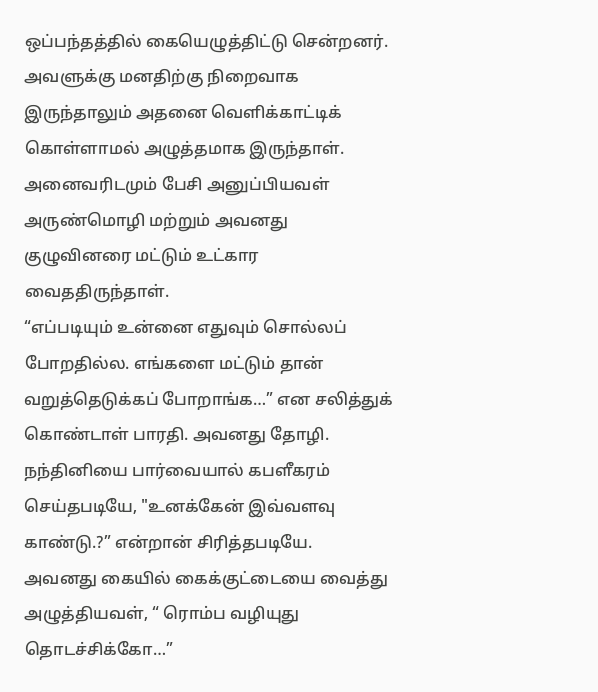ஒப்பந்தத்தில் கையெழுத்திட்டு சென்றனர்.
அவளுக்கு மனதிற்கு நிறைவாக இருந்தாலும் அதனை வெளிக்காட்டிக் கொள்ளாமல் அழுத்தமாக இருந்தாள்.
அனைவரிடமும் பேசி அனுப்பியவள் அருண்மொழி மற்றும் அவனது குழுவினரை மட்டும் உட்கார வைததிருந்தாள்.
“எப்படியும் உன்னை எதுவும் சொல்லப் போறதில்ல. எங்களை மட்டும் தான் வறுத்தெடுக்கப் போறாங்க…” என சலித்துக் கொண்டாள் பாரதி. அவனது தோழி.
நந்தினியை பார்வையால் கபளீகரம் செய்தபடியே, "உனக்கேன் இவ்வளவு காண்டு.?” என்றான் சிரித்தபடியே.
அவனது கையில் கைக்குட்டையை வைத்து அழுத்தியவள், “ ரொம்ப வழியுது தொடச்சிக்கோ…”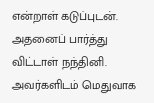என்றாள் கடுப்புடன்.
அதனைப் பார்த்து விட்டாள் நந்தினி.
அவர்களிடம் மெதுவாக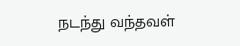நடந்து வந்தவள்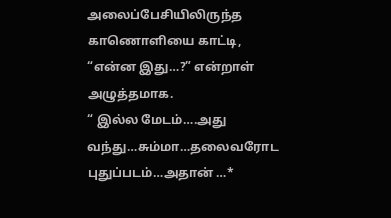அலைப்பேசியிலிருந்த காணொளியை காட்டி, “என்ன இது…?” என்றாள் அழுத்தமாக.
“ இல்ல மேடம்….அது வந்து…சும்மா…தலைவரோட புதுப்படம்…அதான் …*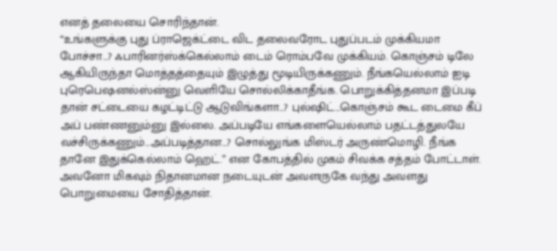எனத் தலையை சொரிந்தான்.
“உங்களுக்கு புது ப்ராஜெக்ட்டை விட தலைவரோட புதுப்படம் முக்கியமா போச்சா…? ஃபாரினர்ஸ்க்கெல்லாம் டைம் ரொம்பவே முக்கியம். கொஞ்சம் டிலே ஆகியிருந்தா மொத்தத்தையும் இழுத்து மூடியிருக்கணும். நீங்கயெல்லாம் ஐடி புரெபெஷனல்ஸ்ன்னு வெளியே சொல்லிக்காதீங்க. பொறுக்கித்தனமா இப்படி தான் சட்டையை கழட்டிட்டு ஆடுவிங்களா…? புல்ஷிட்…கொஞ்சம் கூட டைமை கீப் அப் பண்ணனும்னு இல்லை. அப்படியே எங்களையெல்லாம் பதட்டத்துலயே வச்சிருக்கணும்…அப்படித்தான…? சொல்லுங்க மிஸ்டர் அருண்மொழி. நீங்க தானே இதுக்கெல்லாம் ஹெட்.” என கோபத்தில் முகம் சிவக்க சத்தம் போட்டாள்.
அவனோ மிகவும் நிதானமான நடையுடன் அவளருகே வந்து அவளது பொறுமையை சோதித்தான்.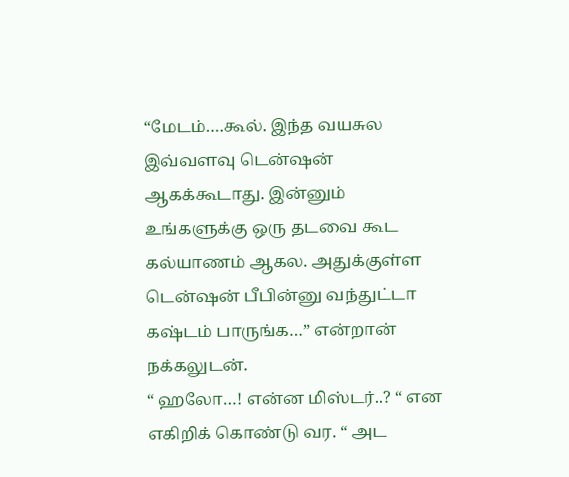“மேடம்….கூல். இந்த வயசுல இவ்வளவு டென்ஷன் ஆகக்கூடாது. இன்னும் உங்களுக்கு ஒரு தடவை கூட கல்யாணம் ஆகல. அதுக்குள்ள டென்ஷன் பீபின்னு வந்துட்டா கஷ்டம் பாருங்க…” என்றான் நக்கலுடன்.
“ ஹலோ…! என்ன மிஸ்டர்..? “ என எகிறிக் கொண்டு வர. “ அட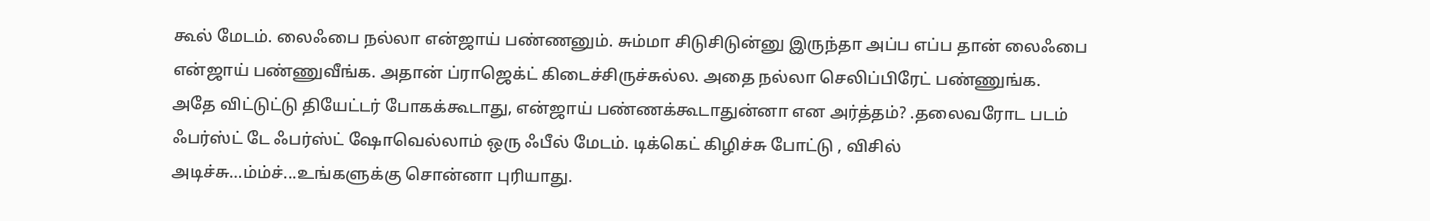கூல் மேடம். லைஃபை நல்லா என்ஜாய் பண்ணனும். சும்மா சிடுசிடுன்னு இருந்தா அப்ப எப்ப தான் லைஃபை என்ஜாய் பண்ணுவீங்க. அதான் ப்ராஜெக்ட் கிடைச்சிருச்சுல்ல. அதை நல்லா செலிப்பிரேட் பண்ணுங்க. அதே விட்டுட்டு தியேட்டர் போகக்கூடாது, என்ஜாய் பண்ணக்கூடாதுன்னா என அர்த்தம்? .தலைவரோட படம் ஃபர்ஸ்ட் டே ஃபர்ஸ்ட் ஷோவெல்லாம் ஒரு ஃபீல் மேடம். டிக்கெட் கிழிச்சு போட்டு , விசில் அடிச்சு…ம்ம்ச்...உங்களுக்கு சொன்னா புரியாது.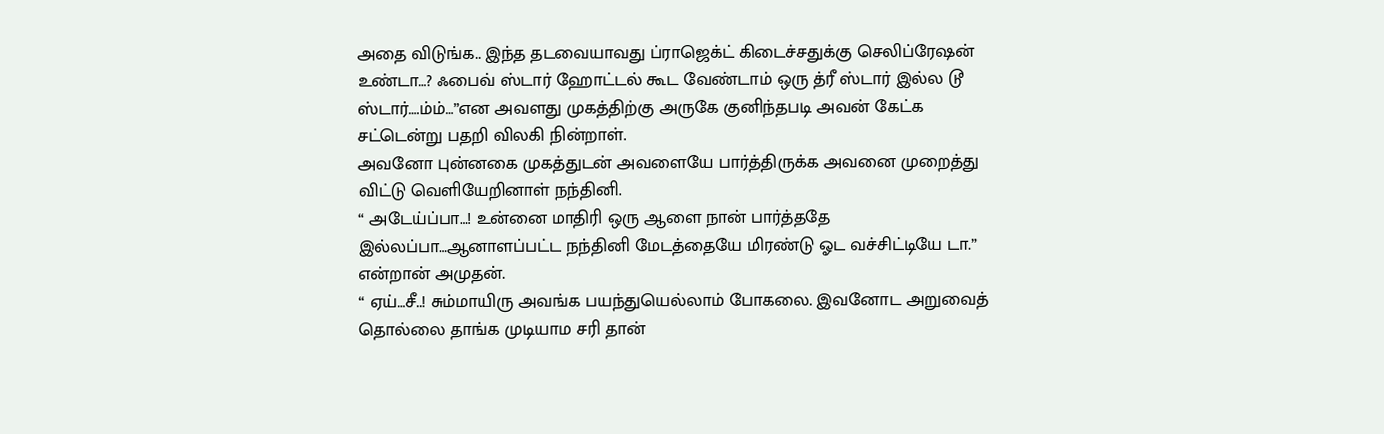அதை விடுங்க.. இந்த தடவையாவது ப்ராஜெக்ட் கிடைச்சதுக்கு செலிப்ரேஷன் உண்டா…? ஃபைவ் ஸ்டார் ஹோட்டல் கூட வேண்டாம் ஒரு த்ரீ ஸ்டார் இல்ல டூ ஸ்டார்….ம்ம்…”என அவளது முகத்திற்கு அருகே குனிந்தபடி அவன் கேட்க சட்டென்று பதறி விலகி நின்றாள்.
அவனோ புன்னகை முகத்துடன் அவளையே பார்த்திருக்க அவனை முறைத்து விட்டு வெளியேறினாள் நந்தினி.
“ அடேய்ப்பா…! உன்னை மாதிரி ஒரு ஆளை நான் பார்த்ததே இல்லப்பா…ஆனாளப்பட்ட நந்தினி மேடத்தையே மிரண்டு ஓட வச்சிட்டியே டா.” என்றான் அமுதன்.
“ ஏய்…சீ..! சும்மாயிரு அவங்க பயந்துயெல்லாம் போகலை. இவனோட அறுவைத் தொல்லை தாங்க முடியாம சரி தான்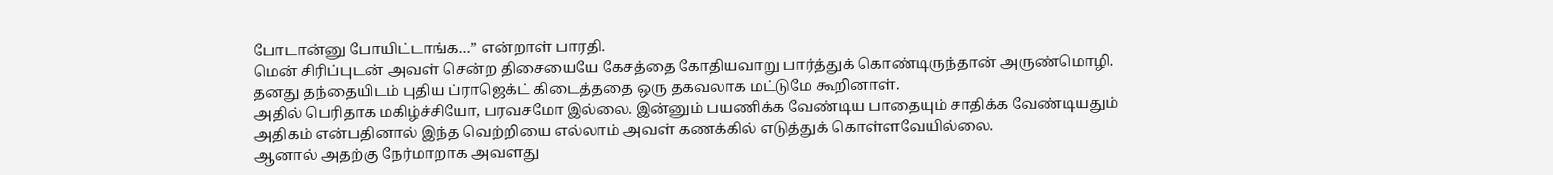போடான்னு போயிட்டாங்க…” என்றாள் பாரதி.
மென் சிரிப்புடன் அவள் சென்ற திசையையே கேசத்தை கோதியவாறு பார்த்துக் கொண்டிருந்தான் அருண்மொழி.
தனது தந்தையிடம் புதிய ப்ராஜெக்ட் கிடைத்ததை ஒரு தகவலாக மட்டுமே கூறினாள்.
அதில் பெரிதாக மகிழ்ச்சியோ, பரவசமோ இல்லை. இன்னும் பயணிக்க வேண்டிய பாதையும் சாதிக்க வேண்டியதும் அதிகம் என்பதினால் இந்த வெற்றியை எல்லாம் அவள் கணக்கில் எடுத்துக் கொள்ளவேயில்லை.
ஆனால் அதற்கு நேர்மாறாக அவளது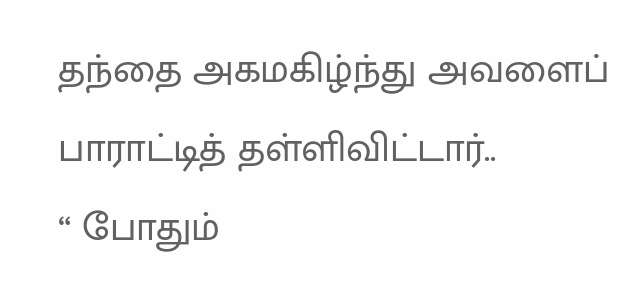தந்தை அகமகிழ்ந்து அவளைப் பாராட்டித் தள்ளிவிட்டார்..
“ போதும்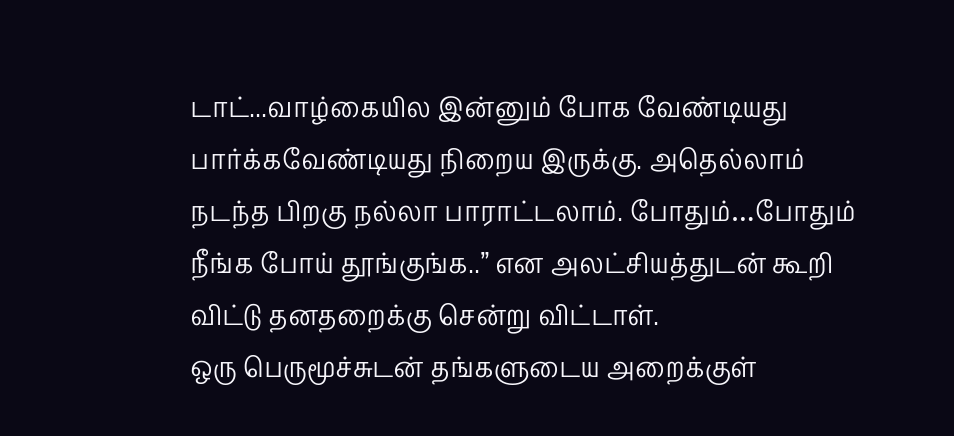டாட்...வாழ்கையில இன்னும் போக வேண்டியது பார்க்கவேண்டியது நிறைய இருக்கு. அதெல்லாம் நடந்த பிறகு நல்லா பாராட்டலாம். போதும்…போதும் நீங்க போய் தூங்குங்க..” என அலட்சியத்துடன் கூறி விட்டு தனதறைக்கு சென்று விட்டாள்.
ஒரு பெருமூச்சுடன் தங்களுடைய அறைக்குள்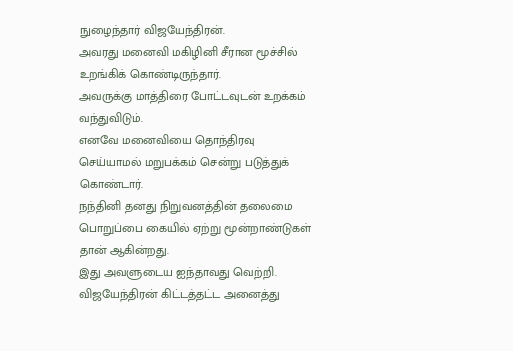நுழைந்தார் விஜயேந்திரன்.
அவரது மனைவி மகிழினி சீரான மூச்சில் உறங்கிக் கொண்டிருந்தார்.
அவருக்கு மாத்திரை போட்டவுடன் உறக்கம் வந்துவிடும்.
எனவே மனைவியை தொந்திரவு செய்யாமல் மறுபக்கம் சென்று படுத்துக் கொண்டார்.
நந்தினி தனது நிறுவனத்தின் தலைமை பொறுப்பை கையில் ஏற்று மூன்றாண்டுகள் தான் ஆகின்றது.
இது அவளுடைய ஐந்தாவது வெற்றி.
விஜயேந்திரன் கிட்டத்தட்ட அனைத்து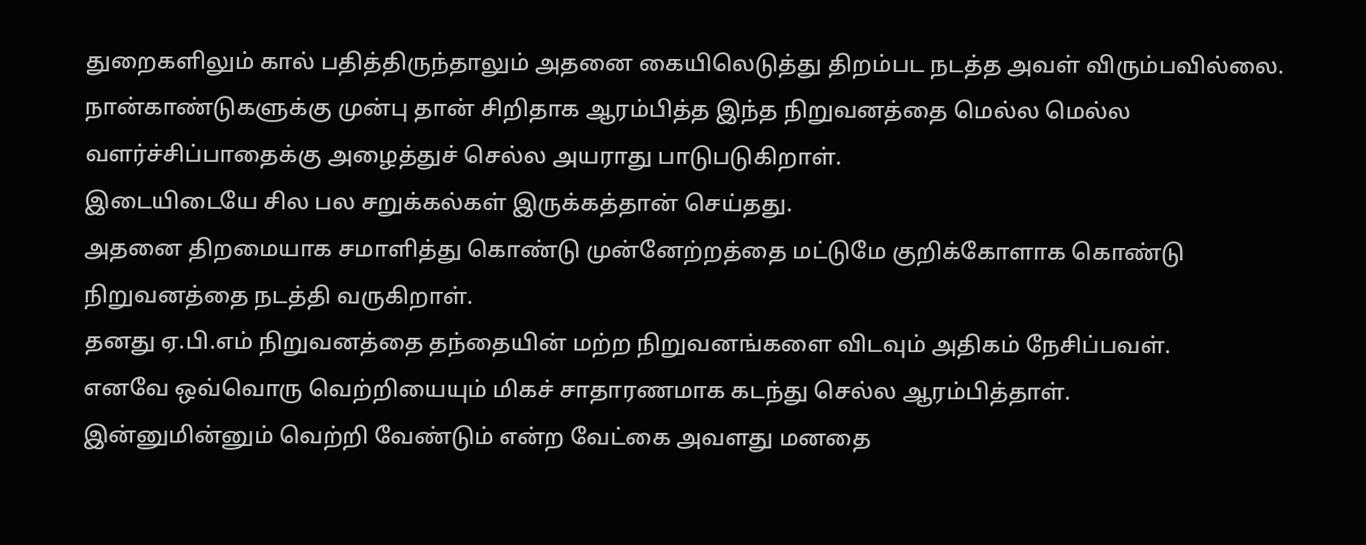துறைகளிலும் கால் பதித்திருந்தாலும் அதனை கையிலெடுத்து திறம்பட நடத்த அவள் விரும்பவில்லை.
நான்காண்டுகளுக்கு முன்பு தான் சிறிதாக ஆரம்பித்த இந்த நிறுவனத்தை மெல்ல மெல்ல வளர்ச்சிப்பாதைக்கு அழைத்துச் செல்ல அயராது பாடுபடுகிறாள்.
இடையிடையே சில பல சறுக்கல்கள் இருக்கத்தான் செய்தது.
அதனை திறமையாக சமாளித்து கொண்டு முன்னேற்றத்தை மட்டுமே குறிக்கோளாக கொண்டு நிறுவனத்தை நடத்தி வருகிறாள்.
தனது ஏ.பி.எம் நிறுவனத்தை தந்தையின் மற்ற நிறுவனங்களை விடவும் அதிகம் நேசிப்பவள்.
எனவே ஒவ்வொரு வெற்றியையும் மிகச் சாதாரணமாக கடந்து செல்ல ஆரம்பித்தாள்.
இன்னுமின்னும் வெற்றி வேண்டும் என்ற வேட்கை அவளது மனதை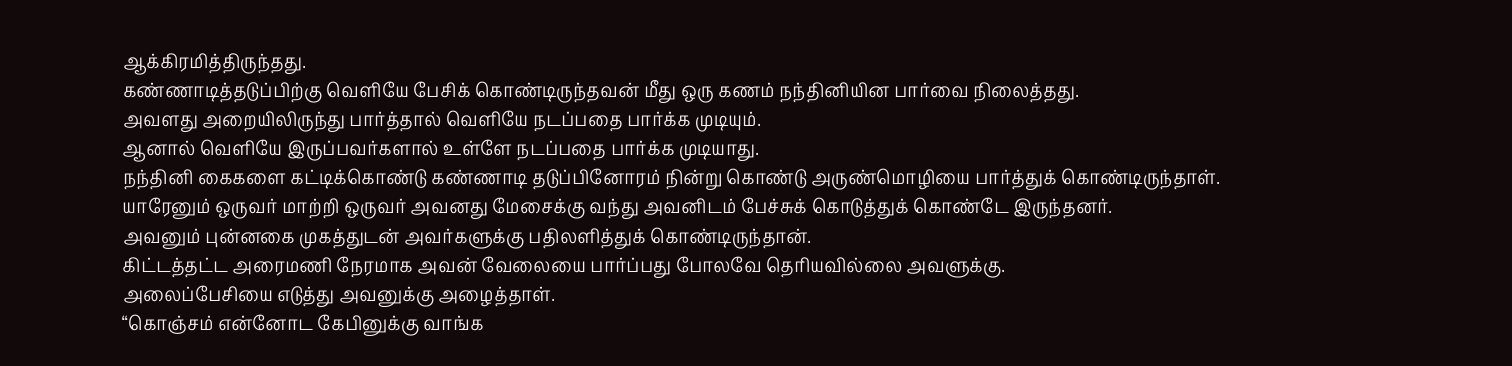ஆக்கிரமித்திருந்தது.
கண்ணாடித்தடுப்பிற்கு வெளியே பேசிக் கொண்டிருந்தவன் மீது ஒரு கணம் நந்தினியின பார்வை நிலைத்தது.
அவளது அறையிலிருந்து பார்த்தால் வெளியே நடப்பதை பார்க்க முடியும்.
ஆனால் வெளியே இருப்பவர்களால் உள்ளே நடப்பதை பார்க்க முடியாது.
நந்தினி கைகளை கட்டிக்கொண்டு கண்ணாடி தடுப்பினோரம் நின்று கொண்டு அருண்மொழியை பார்த்துக் கொண்டிருந்தாள்.
யாரேனும் ஒருவர் மாற்றி ஒருவர் அவனது மேசைக்கு வந்து அவனிடம் பேச்சுக் கொடுத்துக் கொண்டே இருந்தனர்.
அவனும் புன்னகை முகத்துடன் அவர்களுக்கு பதிலளித்துக் கொண்டிருந்தான்.
கிட்டத்தட்ட அரைமணி நேரமாக அவன் வேலையை பார்ப்பது போலவே தெரியவில்லை அவளுக்கு.
அலைப்பேசியை எடுத்து அவனுக்கு அழைத்தாள்.
“கொஞ்சம் என்னோட கேபினுக்கு வாங்க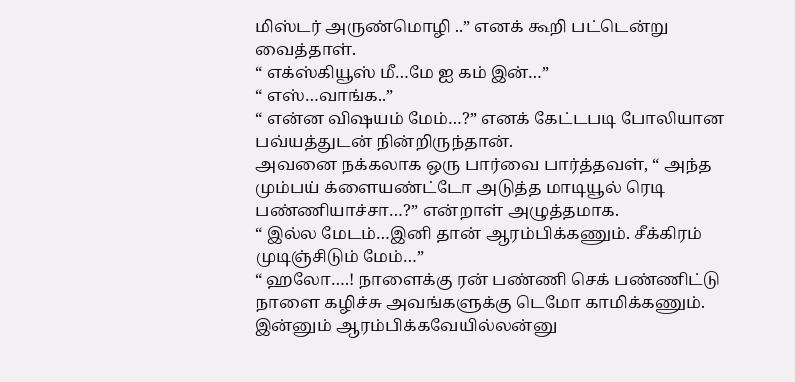மிஸ்டர் அருண்மொழி ..” எனக் கூறி பட்டென்று வைத்தாள்.
“ எக்ஸ்கியூஸ் மீ…மே ஐ கம் இன்…”
“ எஸ்…வாங்க..”
“ என்ன விஷயம் மேம்…?” எனக் கேட்டபடி போலியான பவ்யத்துடன் நின்றிருந்தான்.
அவனை நக்கலாக ஒரு பார்வை பார்த்தவள், “ அந்த மும்பய் க்ளையண்ட்டோ அடுத்த மாடியூல் ரெடி பண்ணியாச்சா…?” என்றாள் அழுத்தமாக.
“ இல்ல மேடம்…இனி தான் ஆரம்பிக்கணும். சீக்கிரம் முடிஞ்சிடும் மேம்…”
“ ஹலோ….! நாளைக்கு ரன் பண்ணி செக் பண்ணிட்டு நாளை கழிச்சு அவங்களுக்கு டெமோ காமிக்கணும். இன்னும் ஆரம்பிக்கவேயில்லன்னு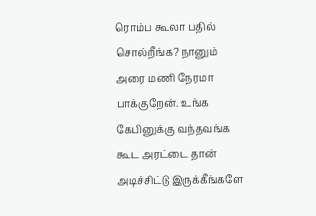ரொம்ப கூலா பதில் சொல்றீங்க? நானும் அரை மணி நேரமா பாக்குறேன். உங்க கேபினுக்கு வந்தவங்க கூட அரட்டை தான் அடிச்சிட்டு இருக்கீங்களே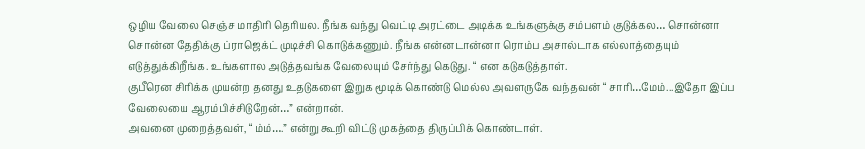ஒழிய வேலை செஞ்ச மாதிரி தெரியல. நீங்க வந்து வெட்டி அரட்டை அடிக்க உங்களுக்கு சம்பளம் குடுக்கல… சொன்னா சொன்ன தேதிக்கு ப்ராஜெக்ட் முடிச்சி கொடுக்கணும். நீங்க என்னடான்னா ரொம்ப அசால்டாக எல்லாத்தையும் எடுத்துக்கிறீங்க. உங்களால அடுத்தவங்க வேலையும் சேர்ந்து கெடுது. “ என கடுகடுத்தாள்.
குபீரென சிரிக்க முயன்ற தனது உதடுகளை இறுக மூடிக் கொண்டு மெல்ல அவளருகே வந்தவன் “ சாரி…மேம்...இதோ இப்ப வேலையை ஆரம்பிச்சிடுறேன்…” என்றான்.
அவனை முறைத்தவள், “ ம்ம்….” என்று கூறி விட்டு முகத்தை திருப்பிக் கொண்டாள்.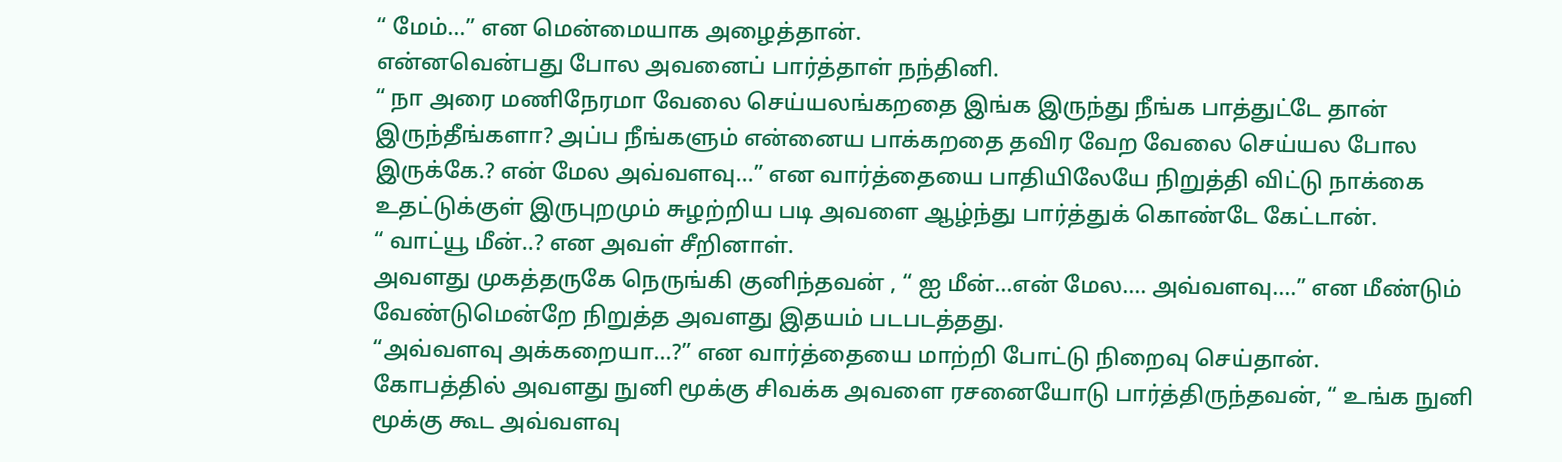“ மேம்…” என மென்மையாக அழைத்தான்.
என்னவென்பது போல அவனைப் பார்த்தாள் நந்தினி.
“ நா அரை மணிநேரமா வேலை செய்யலங்கறதை இங்க இருந்து நீங்க பாத்துட்டே தான் இருந்தீங்களா? அப்ப நீங்களும் என்னைய பாக்கறதை தவிர வேற வேலை செய்யல போல இருக்கே.? என் மேல அவ்வளவு…” என வார்த்தையை பாதியிலேயே நிறுத்தி விட்டு நாக்கை உதட்டுக்குள் இருபுறமும் சுழற்றிய படி அவளை ஆழ்ந்து பார்த்துக் கொண்டே கேட்டான்.
“ வாட்யூ மீன்..? என அவள் சீறினாள்.
அவளது முகத்தருகே நெருங்கி குனிந்தவன் , “ ஐ மீன்…என் மேல…. அவ்வளவு….” என மீண்டும் வேண்டுமென்றே நிறுத்த அவளது இதயம் படபடத்தது.
“அவ்வளவு அக்கறையா…?” என வார்த்தையை மாற்றி போட்டு நிறைவு செய்தான்.
கோபத்தில் அவளது நுனி மூக்கு சிவக்க அவளை ரசனையோடு பார்த்திருந்தவன், “ உங்க நுனி மூக்கு கூட அவ்வளவு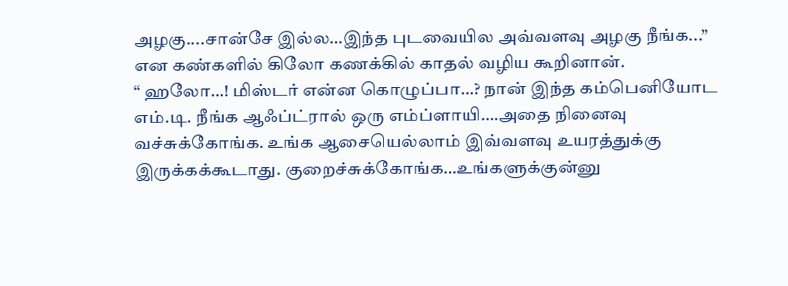அழகு....சான்சே இல்ல…இந்த புடவையில அவ்வளவு அழகு நீங்க...” என கண்களில் கிலோ கணக்கில் காதல் வழிய கூறினான்.
“ ஹலோ…! மிஸ்டர் என்ன கொழுப்பா…? நான் இந்த கம்பெனியோட எம்.டி. நீங்க ஆஃப்ட்ரால் ஒரு எம்ப்ளாயி….அதை நினைவு வச்சுக்கோங்க. உங்க ஆசையெல்லாம் இவ்வளவு உயரத்துக்கு இருக்கக்கூடாது. குறைச்சுக்கோங்க…உங்களுக்குன்னு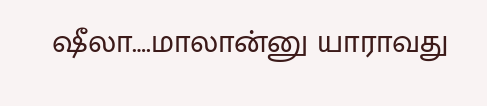ஷீலா….மாலான்னு யாராவது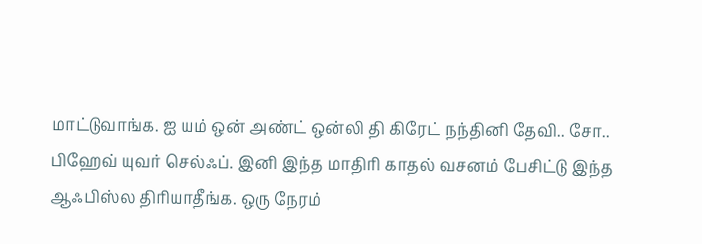மாட்டுவாங்க. ஐ யம் ஒன் அண்ட் ஒன்லி தி கிரேட் நந்தினி தேவி.. சோ.. பிஹேவ் யுவர் செல்ஃப். இனி இந்த மாதிரி காதல் வசனம் பேசிட்டு இந்த ஆஃபிஸ்ல திரியாதீங்க. ஒரு நேரம்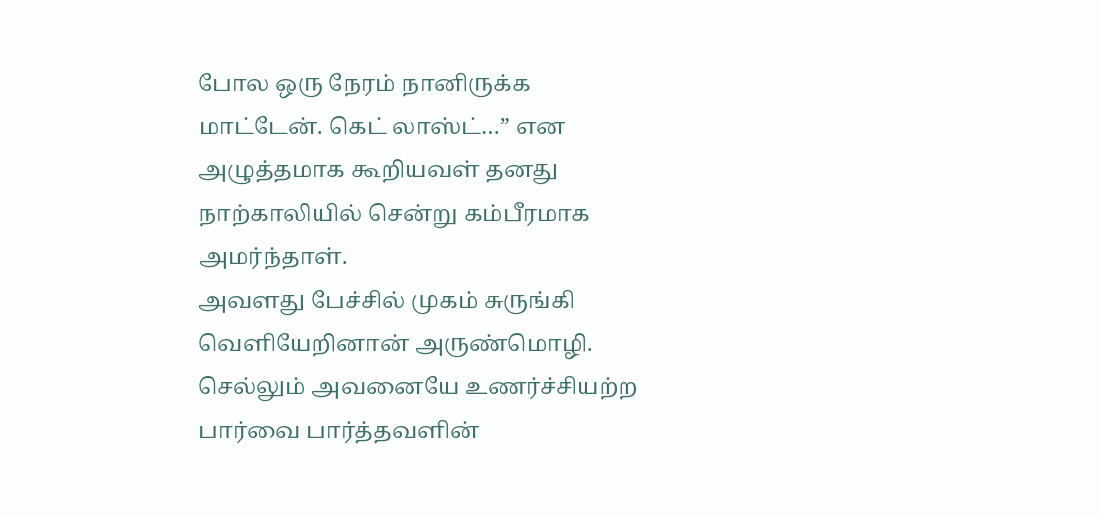போல ஒரு நேரம் நானிருக்க மாட்டேன். கெட் லாஸ்ட்…” என அழுத்தமாக கூறியவள் தனது நாற்காலியில் சென்று கம்பீரமாக அமர்ந்தாள்.
அவளது பேச்சில் முகம் சுருங்கி வெளியேறினான் அருண்மொழி.
செல்லும் அவனையே உணர்ச்சியற்ற பார்வை பார்த்தவளின்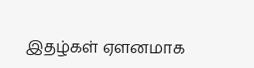இதழ்கள் ஏளனமாக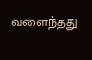வளைந்தது